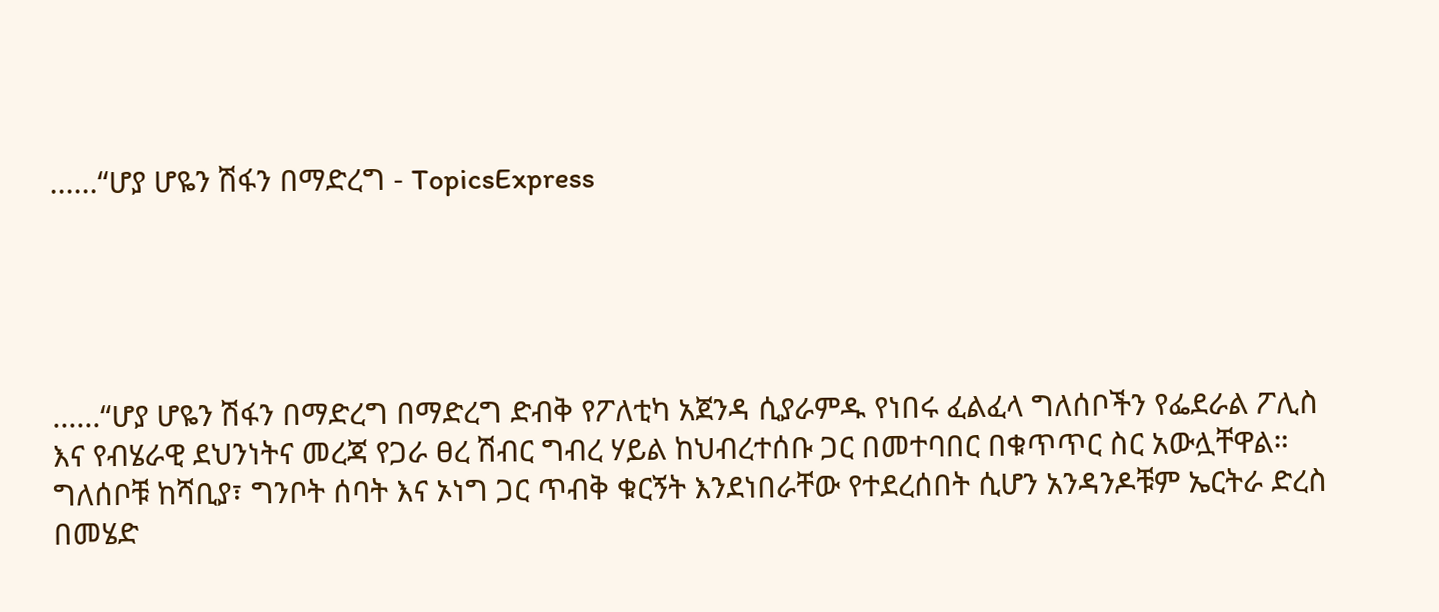......“ሆያ ሆዬን ሽፋን በማድረግ - TopicsExpress





......“ሆያ ሆዬን ሽፋን በማድረግ በማድረግ ድብቅ የፖለቲካ አጀንዳ ሲያራምዱ የነበሩ ፈልፈላ ግለሰቦችን የፌደራል ፖሊስ እና የብሄራዊ ደህንነትና መረጃ የጋራ ፀረ ሽብር ግብረ ሃይል ከህብረተሰቡ ጋር በመተባበር በቁጥጥር ስር አውሏቸዋል። ግለሰቦቹ ከሻቢያ፣ ግንቦት ሰባት እና ኦነግ ጋር ጥብቅ ቁርኝት እንደነበራቸው የተደረሰበት ሲሆን አንዳንዶቹም ኤርትራ ድረስ በመሄድ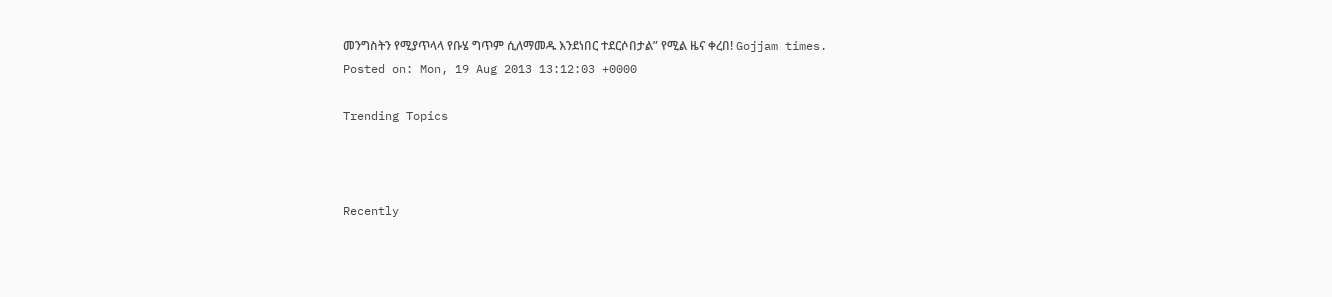መንግስትን የሚያጥላላ የቡሄ ግጥም ሲለማመዱ እንደነበር ተደርሶበታል” የሚል ዜና ቀረበ! Gojjam times.
Posted on: Mon, 19 Aug 2013 13:12:03 +0000

Trending Topics



Recently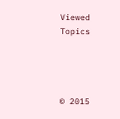Viewed Topics




© 2015